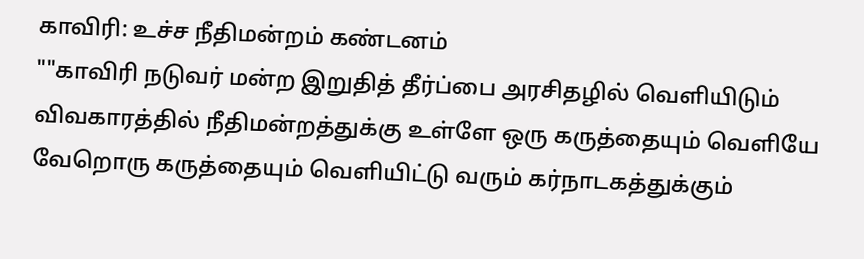காவிரி: உச்ச நீதிமன்றம் கண்டனம்
""காவிரி நடுவர் மன்ற இறுதித் தீர்ப்பை அரசிதழில் வெளியிடும் விவகாரத்தில் நீதிமன்றத்துக்கு உள்ளே ஒரு கருத்தையும் வெளியே வேறொரு கருத்தையும் வெளியிட்டு வரும் கர்நாடகத்துக்கும்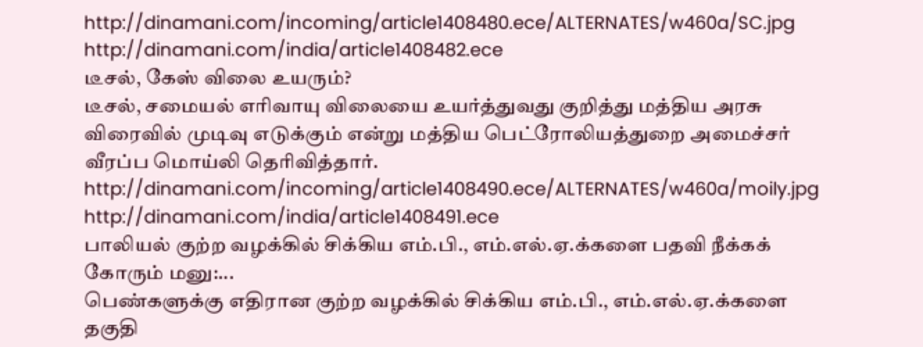http://dinamani.com/incoming/article1408480.ece/ALTERNATES/w460a/SC.jpg
http://dinamani.com/india/article1408482.ece
டீசல், கேஸ் விலை உயரும்?
டீசல், சமையல் எரிவாயு விலையை உயர்த்துவது குறித்து மத்திய அரசு விரைவில் முடிவு எடுக்கும் என்று மத்திய பெட்ரோலியத்துறை அமைச்சர் வீரப்ப மொய்லி தெரிவித்தார்.
http://dinamani.com/incoming/article1408490.ece/ALTERNATES/w460a/moily.jpg
http://dinamani.com/india/article1408491.ece
பாலியல் குற்ற வழக்கில் சிக்கிய எம்.பி., எம்.எல்.ஏ.க்களை பதவி நீக்கக் கோரும் மனு:...
பெண்களுக்கு எதிரான குற்ற வழக்கில் சிக்கிய எம்.பி., எம்.எல்.ஏ.க்களை தகுதி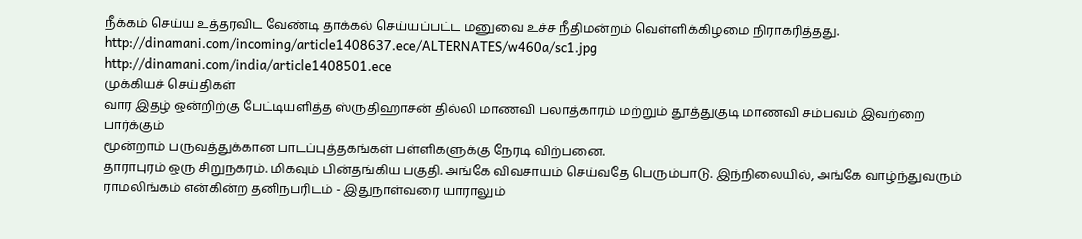நீக்கம் செய்ய உத்தரவிட வேண்டி தாக்கல் செய்யப்பட்ட மனுவை உச்ச நீதிமன்றம் வெள்ளிக்கிழமை நிராகரித்தது.
http://dinamani.com/incoming/article1408637.ece/ALTERNATES/w460a/sc1.jpg
http://dinamani.com/india/article1408501.ece
முக்கியச் செய்திகள்
வார இதழ் ஒன்றிற்கு பேட்டியளித்த ஸ்ருதிஹாசன் தில்லி மாணவி பலாத்காரம் மற்றும் தூத்துகுடி மாணவி சம்பவம் இவற்றை பார்க்கும்
மூன்றாம் பருவத்துக்கான பாடப்புத்தகங்கள் பள்ளிகளுக்கு நேரடி விற்பனை.
தாராபுரம் ஒரு சிறுநகரம். மிகவும் பின்தங்கிய பகுதி. அங்கே விவசாயம் செய்வதே பெரும்பாடு. இந்நிலையில், அங்கே வாழ்ந்துவரும் ராமலிங்கம் என்கின்ற தனிநபரிடம் - இதுநாள்வரை யாராலும்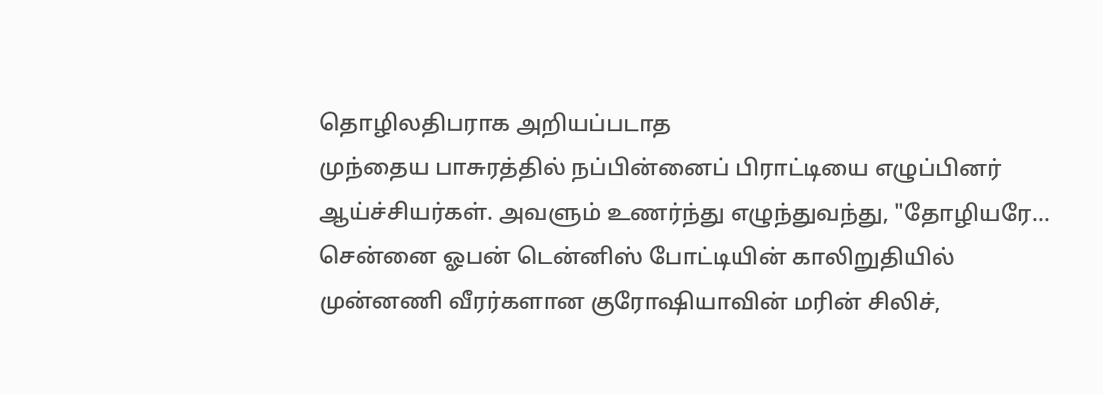தொழிலதிபராக அறியப்படாத
முந்தைய பாசுரத்தில் நப்பின்னைப் பிராட்டியை எழுப்பினர் ஆய்ச்சியர்கள். அவளும் உணர்ந்து எழுந்துவந்து, "தோழியரே...
சென்னை ஓபன் டென்னிஸ் போட்டியின் காலிறுதியில் முன்னணி வீரர்களான குரோஷியாவின் மரின் சிலிச்,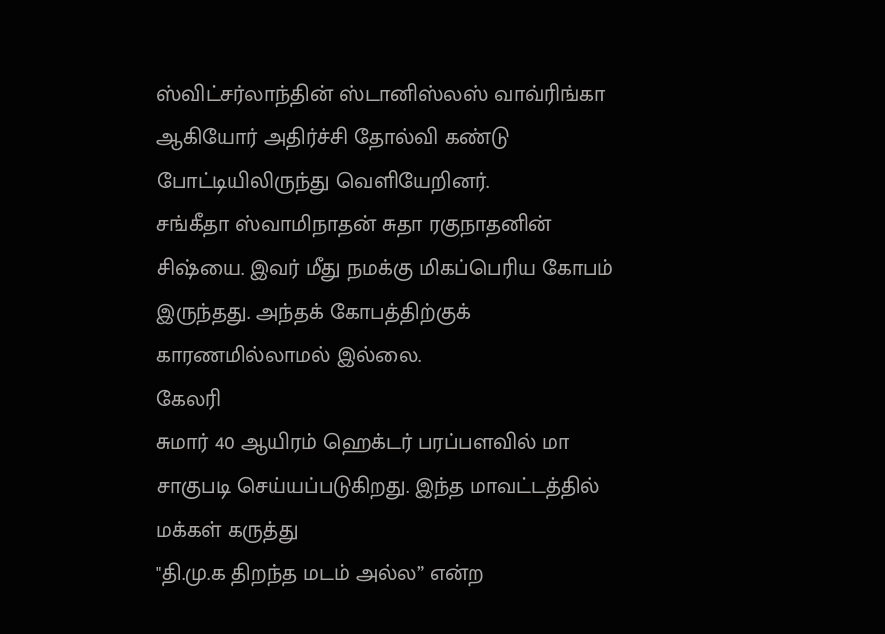ஸ்விட்சர்லாந்தின் ஸ்டானிஸ்லஸ் வாவ்ரிங்கா ஆகியோர் அதிர்ச்சி தோல்வி கண்டு போட்டியிலிருந்து வெளியேறினர்.
சங்கீதா ஸ்வாமிநாதன் சுதா ரகுநாதனின் சிஷ்யை. இவர் மீது நமக்கு மிகப்பெரிய கோபம் இருந்தது. அந்தக் கோபத்திற்குக் காரணமில்லாமல் இல்லை.
கேலரி
சுமார் 40 ஆயிரம் ஹெக்டர் பரப்பளவில் மா சாகுபடி செய்யப்படுகிறது. இந்த மாவட்டத்தில்
மக்கள் கருத்து
"தி.மு.க திறந்த மடம் அல்ல” என்ற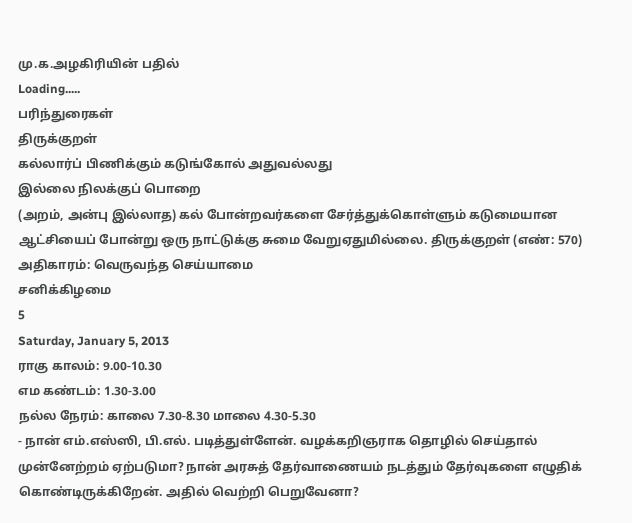மு.க.அழகிரியின் பதில்
Loading.....
பரிந்துரைகள்
திருக்குறள்
கல்லார்ப் பிணிக்கும் கடுங்கோல் அதுவல்லது
இல்லை நிலக்குப் பொறை
(அறம், அன்பு இல்லாத) கல் போன்றவர்களை சேர்த்துக்கொள்ளும் கடுமையான ஆட்சியைப் போன்று ஒரு நாட்டுக்கு சுமை வேறுஏதுமில்லை. திருக்குறள் (எண்: 570) அதிகாரம்: வெருவந்த செய்யாமை
சனிக்கிழமை
5
Saturday, January 5, 2013
ராகு காலம்: 9.00-10.30
எம கண்டம்: 1.30-3.00
நல்ல நேரம்: காலை 7.30-8.30 மாலை 4.30-5.30
- நான் எம்.எஸ்ஸி, பி.எல். படித்துள்ளேன். வழக்கறிஞராக தொழில் செய்தால் முன்னேற்றம் ஏற்படுமா? நான் அரசுத் தேர்வாணையம் நடத்தும் தேர்வுகளை எழுதிக் கொண்டிருக்கிறேன். அதில் வெற்றி பெறுவேனா?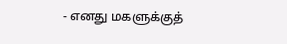- எனது மகளுக்குத்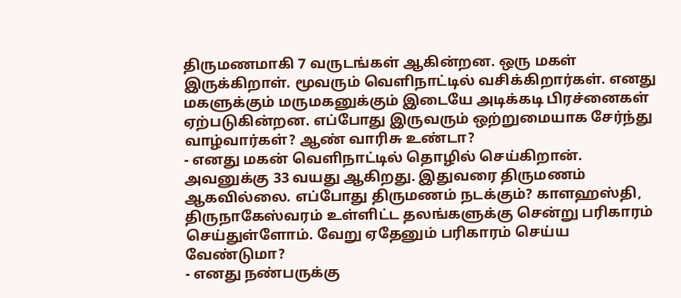திருமணமாகி 7 வருடங்கள் ஆகின்றன. ஒரு மகள் இருக்கிறாள். மூவரும் வெளிநாட்டில் வசிக்கிறார்கள். எனது மகளுக்கும் மருமகனுக்கும் இடையே அடிக்கடி பிரச்னைகள் ஏற்படுகின்றன. எப்போது இருவரும் ஒற்றுமையாக சேர்ந்து வாழ்வார்கள்? ஆண் வாரிசு உண்டா?
- எனது மகன் வெளிநாட்டில் தொழில் செய்கிறான். அவனுக்கு 33 வயது ஆகிறது. இதுவரை திருமணம் ஆகவில்லை. எப்போது திருமணம் நடக்கும்? காளஹஸ்தி, திருநாகேஸ்வரம் உள்ளிட்ட தலங்களுக்கு சென்று பரிகாரம் செய்துள்ளோம். வேறு ஏதேனும் பரிகாரம் செய்ய வேண்டுமா?
- எனது நண்பருக்கு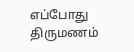எப்போது திருமணம்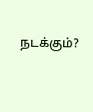நடக்கும்?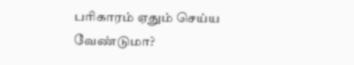பரிகாரம் ஏதும் செய்ய வேண்டுமா?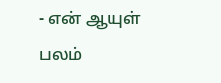- என் ஆயுள் பலம்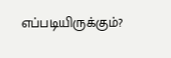எப்படியிருக்கும்?